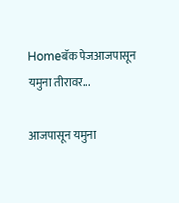Homeबॅक पेजआजपासून यमुना तीरावर...

आजपासून यमुना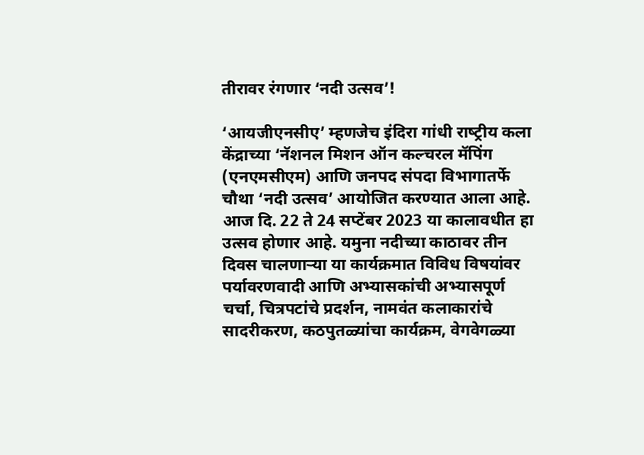तीरावर रंगणार ‘नदी उत्सव’!

‘आयजीएनसीए’ म्हणजेच इंदिरा गांधी राष्‍ट्रीय कला केंद्राच्या ‘नॅशनल मिशन ऑन कल्चरल मॅपिंग (एनएमसीएम) आणि जनपद संपदा विभागातर्फे चौथा ‘नदी उत्सव’ आयोजित करण्‍यात आला आहे. आज दि. 22 ते 24 सप्टेंबर 2023 या कालावधीत हा उत्सव होणार आहे. यमुना नदीच्या काठावर तीन दिवस चालणाऱ्या या कार्यक्रमात विविध विषयांवर पर्यावरणवादी आणि अभ्यासकांची अभ्यासपूर्ण चर्चा, चित्रपटांचे प्रदर्शन, नामवंत कलाकारांचे सादरीकरण, कठपुतळ्यांचा कार्यक्रम, वेगवेगळ्या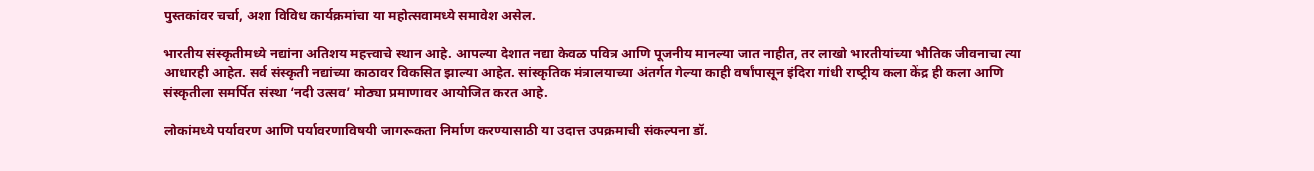पुस्तकांवर चर्चा, अशा विविध कार्यक्रमांचा या महोत्सवामध्‍ये समावेश असेल.

भारतीय संस्कृतीमध्‍ये नद्यांना अतिशय महत्त्वाचे स्थान आहे. आपल्या देशात नद्या केवळ पवित्र आणि पूजनीय मानल्या जात नाहीत, तर लाखो भारतीयांच्या भौतिक जीवनाचा त्या आधारही आहेत. सर्व संस्कृती नद्यांच्या काठावर विकसित झाल्या आहेत. सांस्कृतिक मंत्रालयाच्या अंतर्गत गेल्या काही वर्षांपासून इंदिरा गांधी राष्‍ट्रीय कला केंद्र ही कला आणि संस्कृतीला समर्पित संस्था ‘नदी उत्सव’ मोठ्या प्रमाणावर आयोजित करत आहे.

लोकांमध्ये पर्यावरण आणि पर्यावरणाविषयी जागरूकता निर्माण करण्यासाठी या उदात्त उपक्रमाची संकल्पना डॉ.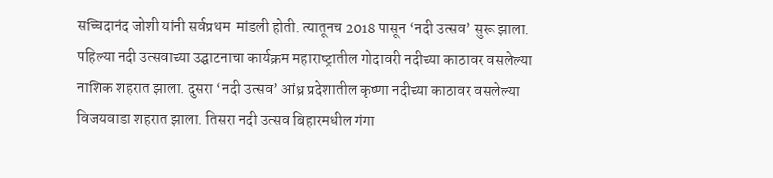सच्चिदानंद जोशी यांनी सर्वप्रथम  मांडली होती. त्‍यातूनच 2018 पासून ‘नदी उत्सव’ सुरू झाला. पहिल्या नदी उत्‍सवाच्या उद्घाटनाचा कार्यक्रम महाराष्‍ट्रातील गोदावरी नदीच्या काठावर वसलेल्या नाशिक शहरात झाला. दुसरा ‘नदी उत्सव’ आंध्र प्रदेशातील कृष्णा नदीच्या काठावर वसलेल्या विजयवाडा शहरात झाला. तिसरा नदी उत्सव बिहारमधील गंगा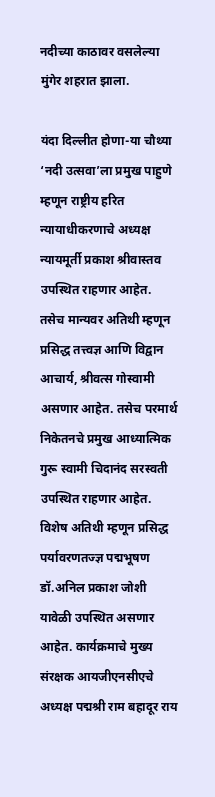नदीच्या काठावर वसलेल्या मुंगेर शहरात झाला.

यंदा दिल्लीत होणा-या चौथ्या ‘नदी उत्सवा’ला प्रमुख पाहुणे म्हणून राष्ट्रीय हरित न्यायाधीकरणाचे अध्यक्ष न्यायमूर्ती प्रकाश श्रीवास्तव उपस्थित राहणार आहेत. तसेच मान्यवर अतिथी म्हणून प्रसिद्ध तत्त्वज्ञ आणि विद्वान आचार्य, श्रीवत्स गोस्वामी असणार आहेत. तसेच परमार्थ निकेतनचे प्रमुख आध्यात्मिक गुरू स्वामी चिदानंद सरस्वती उपस्थित राहणार आहेत. विशेष अतिथी म्हणून प्रसिद्ध पर्यावरणतज्ज्ञ पद्मभूषण डॉ.अनिल प्रकाश जोशी यावेळी उपस्थित असणार आहेत. कार्यक्रमाचे मुख्य संरक्षक आयजीएनसीएचे अध्यक्ष पद्मश्री राम बहादूर राय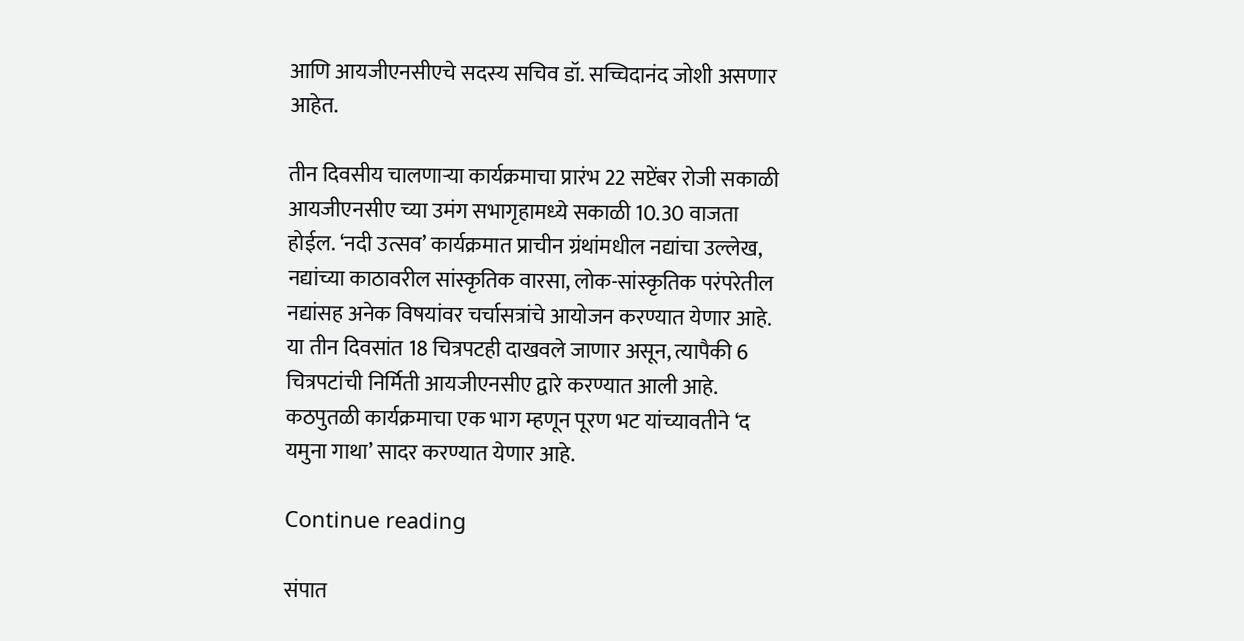आणि आयजीएनसीएचे सदस्य सचिव डॉ. सच्चिदानंद जोशी असणार आहेत.

तीन दिवसीय चालणाऱ्या कार्यक्रमाचा प्रारंभ 22 सप्टेंबर रोजी सकाळी आयजीएनसीए च्‍या उमंग सभागृहामध्‍ये सकाळी 10.30 वाजता होईल. ‘नदी उत्सव’ कार्यक्रमात प्राचीन ग्रंथांमधील नद्यांचा उल्लेख, नद्यांच्या काठावरील सांस्कृतिक वारसा, लोक-सांस्कृतिक परंपरेतील नद्यांसह अनेक विषयांवर चर्चासत्रांचे आयोजन करण्यात येणार आहे. या तीन दिवसांत 18 चित्रपटही दाखवले जाणार असून, त्यापैकी 6 चित्रपटांची निर्मिती आयजीएनसीए द्वारे करण्यात आली आहे. कठपुतळी कार्यक्रमाचा एक भाग म्हणून पूरण भट यांच्यावतीने ‘द यमुना गाथा’ सादर करण्यात येणार आहे.

Continue reading

संपात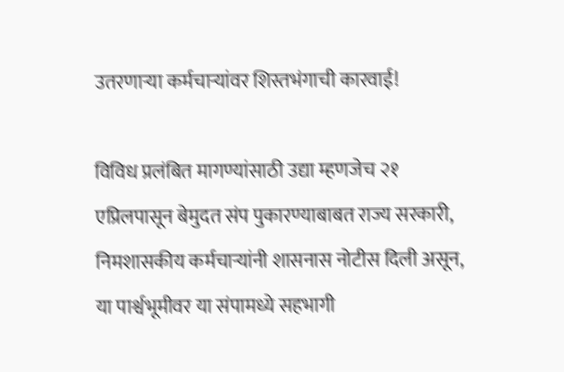उतरणाऱ्या कर्मचाऱ्यांवर शिस्तभंगाची कारवाई!

विविध प्रलंबित मागण्यांसाठी उद्या म्हणजेच २१ एप्रिलपासून बेमुदत संप पुकारण्याबाबत राज्य सरकारी, निमशासकीय कर्मचाऱ्यांनी शासनास नोटीस दिली असून, या पार्श्वभूमीवर या संपामध्ये सहभागी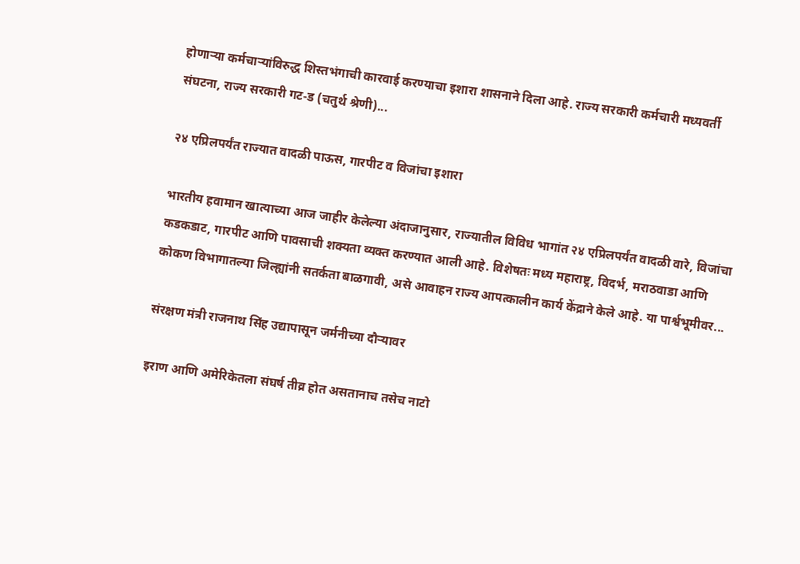होणाऱ्या कर्मचाऱ्यांविरुद्ध शिस्तभंगाची कारवाई करण्याचा इशारा शासनाने दिला आहे. राज्य सरकारी कर्मचारी मध्यवर्ती संघटना, राज्य सरकारी गट‑ड (चतुर्थ श्रेणी)...

२४ एप्रिलपर्यंत राज्यात वादळी पाऊस, गारपीट व विजांचा इशारा

भारतीय हवामान खात्याच्या आज जाहीर केलेल्या अंदाजानुसार, राज्यातील विविध भागांत २४ एप्रिलपर्यंत वादळी वारे, विजांचा कडकडाट, गारपीट आणि पावसाची शक्यता व्यक्त करण्यात आली आहे. विशेषतः मध्य महाराष्ट्र, विदर्भ, मराठवाडा आणि कोकण विभागातल्या जिल्ह्यांनी सतर्कता बाळगावी, असे आवाहन राज्य आपत्कालीन कार्य केंद्राने केले आहे. या पार्श्वभूमीवर...

संरक्षण मंत्री राजनाथ सिंह उद्यापासून जर्मनीच्या दौऱ्यावर

इराण आणि अमेरिकेतला संघर्ष तीव्र होत असतानाच तसेच नाटो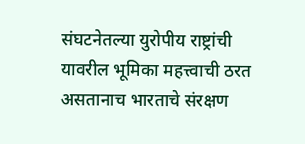संघटनेतल्या युरोपीय राष्ट्रांची यावरील भूमिका महत्त्वाची ठरत असतानाच भारताचे संरक्षण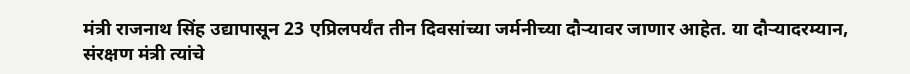मंत्री राजनाथ सिंह उद्यापासून 23 एप्रिलपर्यंत तीन दिवसांच्या जर्मनीच्या दौऱ्यावर जाणार आहेत. या दौऱ्यादरम्यान, संरक्षण मंत्री त्यांचे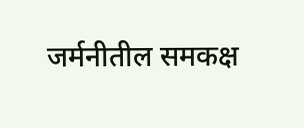जर्मनीतील समकक्ष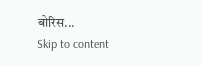बोरिस...
Skip to content